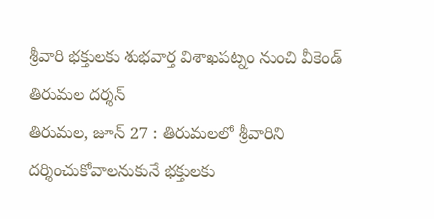శ్రీవారి భక్తులకు శుభవార్త విశాఖపట్నం నుంచి వీకెండ్ తిరుమల దర్శన్
తిరుమల, జూన్ 27 : తిరుమలలో శ్రీవారిని దర్శించుకోవాలనుకునే భక్తులకు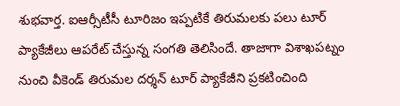శుభవార్త. ఐఆర్సీటీసీ టూరిజం ఇప్పటికే తిరుమలకు పలు టూర్ ప్యాకేజీలు ఆపరేట్ చేస్తున్న సంగతి తెలిసిందే. తాజాగా విశాఖపట్నం నుంచి వీకెండ్ తిరుమల దర్శన్ టూర్ ప్యాకేజీని ప్రకటించింది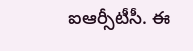ఐఆర్సీటీసీ. ఈ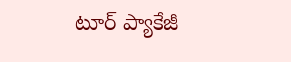టూర్ ప్యాకేజీ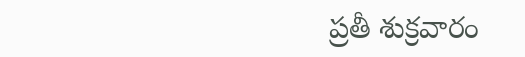ప్రతీ శుక్రవారం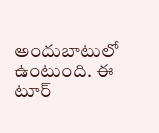అందుబాటులో ఉంటుంది. ఈ టూర్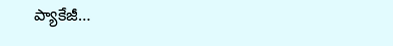ప్యాకేజీ…